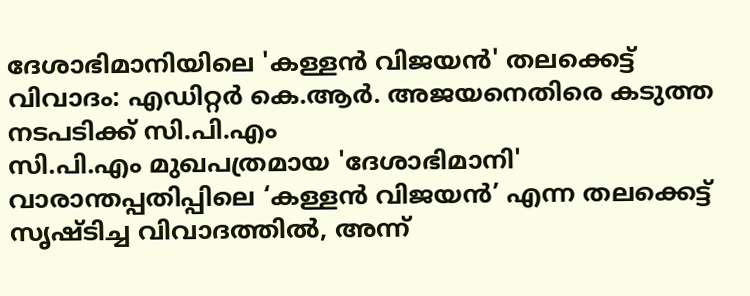ദേശാഭിമാനിയിലെ 'കള്ളൻ വിജയൻ' തലക്കെട്ട് വിവാദം: എഡിറ്റർ കെ.ആർ. അജയനെതിരെ കടുത്ത നടപടിക്ക് സി.പി.എം
സി.പി.എം മുഖപത്രമായ 'ദേശാഭിമാനി' വാരാന്തപ്പതിപ്പിലെ ‘കള്ളൻ വിജയൻ’ എന്ന തലക്കെട്ട് സൃഷ്ടിച്ച വിവാദത്തിൽ, അന്ന്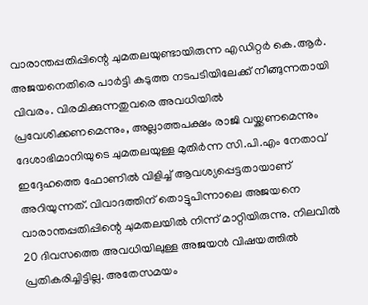വാരാന്തപ്പതിപ്പിന്റെ ചുമതലയുണ്ടായിരുന്ന എഡിറ്റർ കെ.ആർ. അജയനെതിരെ പാർട്ടി കടുത്ത നടപടിയിലേക്ക് നീങ്ങുന്നതായി വിവരം. വിരമിക്കുന്നതുവരെ അവധിയിൽ പ്രവേശിക്കണമെന്നും, അല്ലാത്തപക്ഷം രാജി വയ്ക്കണമെന്നും ദേശാഭിമാനിയുടെ ചുമതലയുള്ള മുതിർന്ന സി.പി.എം നേതാവ് ഇദ്ദേഹത്തെ ഫോണിൽ വിളിച്ച് ആവശ്യപ്പെട്ടതായാണ് അറിയുന്നത്. വിവാദത്തിന് തൊട്ടുപിന്നാലെ അജയനെ വാരാന്തപ്പതിപ്പിന്റെ ചുമതലയിൽ നിന്ന് മാറ്റിയിരുന്നു. നിലവിൽ 20 ദിവസത്തെ അവധിയിലുള്ള അജയൻ വിഷയത്തിൽ പ്രതികരിച്ചിട്ടില്ല. അതേസമയം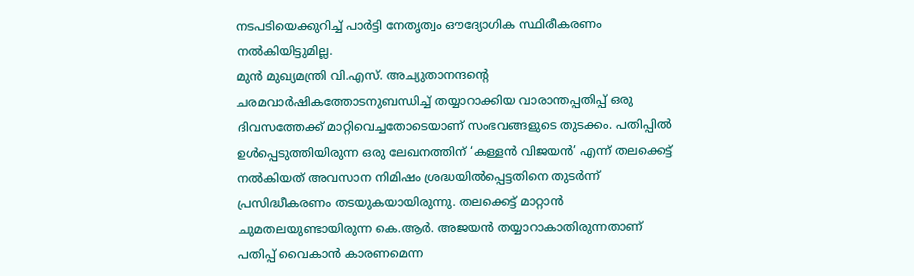നടപടിയെക്കുറിച്ച് പാർട്ടി നേതൃത്വം ഔദ്യോഗിക സ്ഥിരീകരണം നൽകിയിട്ടുമില്ല.
മുൻ മുഖ്യമന്ത്രി വി.എസ്. അച്യുതാനന്ദന്റെ ചരമവാർഷികത്തോടനുബന്ധിച്ച് തയ്യാറാക്കിയ വാരാന്തപ്പതിപ്പ് ഒരു ദിവസത്തേക്ക് മാറ്റിവെച്ചതോടെയാണ് സംഭവങ്ങളുടെ തുടക്കം. പതിപ്പിൽ ഉൾപ്പെടുത്തിയിരുന്ന ഒരു ലേഖനത്തിന് ‘കള്ളൻ വിജയൻ’ എന്ന് തലക്കെട്ട് നൽകിയത് അവസാന നിമിഷം ശ്രദ്ധയിൽപ്പെട്ടതിനെ തുടർന്ന് പ്രസിദ്ധീകരണം തടയുകയായിരുന്നു. തലക്കെട്ട് മാറ്റാൻ ചുമതലയുണ്ടായിരുന്ന കെ.ആർ. അജയൻ തയ്യാറാകാതിരുന്നതാണ് പതിപ്പ് വൈകാൻ കാരണമെന്ന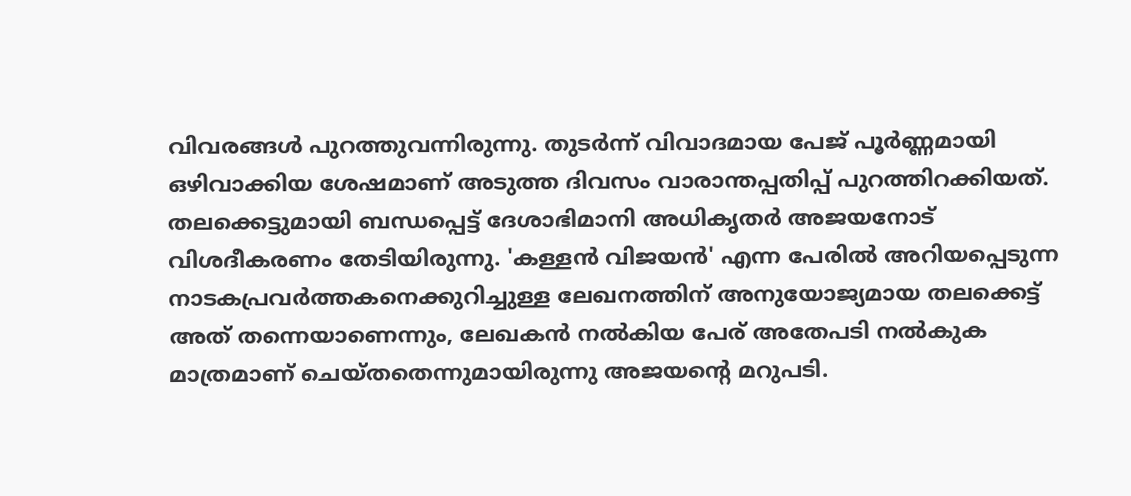വിവരങ്ങൾ പുറത്തുവന്നിരുന്നു. തുടർന്ന് വിവാദമായ പേജ് പൂർണ്ണമായി ഒഴിവാക്കിയ ശേഷമാണ് അടുത്ത ദിവസം വാരാന്തപ്പതിപ്പ് പുറത്തിറക്കിയത്.
തലക്കെട്ടുമായി ബന്ധപ്പെട്ട് ദേശാഭിമാനി അധികൃതർ അജയനോട് വിശദീകരണം തേടിയിരുന്നു. 'കള്ളൻ വിജയൻ' എന്ന പേരിൽ അറിയപ്പെടുന്ന നാടകപ്രവർത്തകനെക്കുറിച്ചുള്ള ലേഖനത്തിന് അനുയോജ്യമായ തലക്കെട്ട് അത് തന്നെയാണെന്നും, ലേഖകൻ നൽകിയ പേര് അതേപടി നൽകുക മാത്രമാണ് ചെയ്തതെന്നുമായിരുന്നു അജയന്റെ മറുപടി.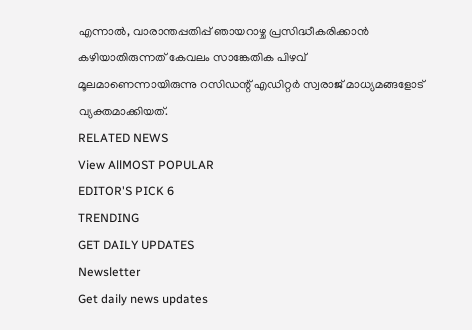എന്നാൽ, വാരാന്തപ്പതിപ്പ് ഞായറാഴ്ച പ്രസിദ്ധീകരിക്കാൻ കഴിയാതിരുന്നത് കേവലം സാങ്കേതിക പിഴവ് മൂലമാണെന്നായിരുന്നു റസിഡന്റ് എഡിറ്റർ സ്വരാജ് മാധ്യമങ്ങളോട് വ്യക്തമാക്കിയത്.
RELATED NEWS
View AllMOST POPULAR
EDITOR'S PICK 6
TRENDING
GET DAILY UPDATES
Newsletter
Get daily news updates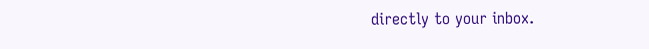directly to your inbox.